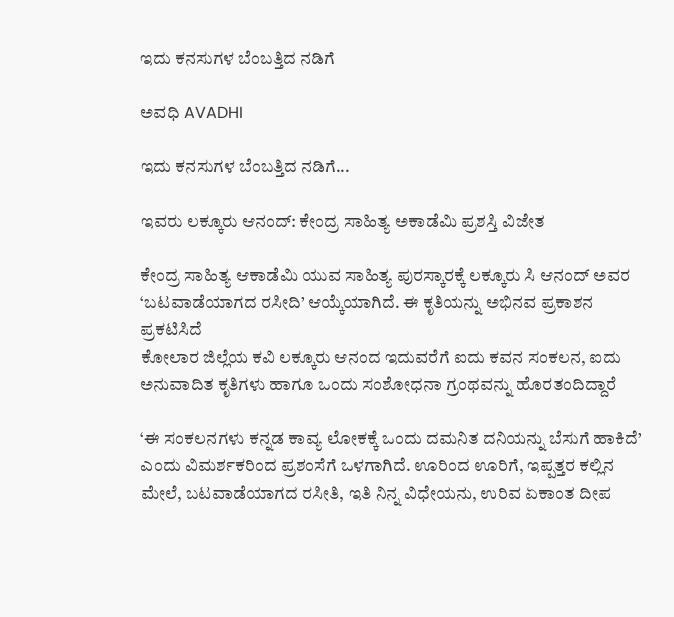ಇದು ಕನಸುಗಳ ಬೆಂಬತ್ತಿದ ನಡಿಗೆ‍

ಅವಧಿ AVADHI

ಇದು ಕನಸುಗಳ ಬೆಂಬತ್ತಿದ ನಡಿಗೆ...

ಇವರು ಲಕ್ಕೂರು ಆನಂದ್: ಕೇಂದ್ರ ಸಾಹಿತ್ಯ ಅಕಾಡೆಮಿ ಪ್ರಶಸ್ತಿ ವಿಜೇತ

ಕೇಂದ್ರ ಸಾಹಿತ್ಯ ಆಕಾಡೆಮಿ ಯುವ ಸಾಹಿತ್ಯ ಪುರಸ್ಕಾರಕ್ಕೆ ಲಕ್ಕೂರು ಸಿ ಆನಂದ್ ಅವರ ‘ಬಟವಾಡೆಯಾಗದ ರಸೀದಿ’ ಆಯ್ಕೆಯಾಗಿದೆ. ಈ ಕೃತಿಯನ್ನು ಅಭಿನವ ಪ್ರಕಾಶನ ಪ್ರಕಟಿಸಿದೆ
ಕೋಲಾರ ಜಿಲ್ಲೆಯ ಕವಿ ಲಕ್ಕೂರು ಆನಂದ ಇದುವರೆಗೆ ಐದು ಕವನ ಸಂಕಲನ, ಐದು ಅನುವಾದಿತ ಕೃತಿಗಳು ಹಾಗೂ ಒಂದು ಸಂಶೋಧನಾ ಗ್ರಂಥವನ್ನು ಹೊರತಂದಿದ್ದಾರೆ

‘ಈ ಸಂಕಲನಗಳು ಕನ್ನಡ ಕಾವ್ಯ ಲೋಕಕ್ಕೆ ಒಂದು ದಮನಿತ ದನಿಯನ್ನು ಬೆಸುಗೆ ಹಾಕಿದೆ’ ಎಂದು ವಿಮರ್ಶಕರಿಂದ ಪ್ರಶಂಸೆಗೆ ಒಳಗಾಗಿದೆ. ಊರಿಂದ ಊರಿಗೆ, ಇಪ್ಪತ್ತರ ಕಲ್ಲಿನ ಮೇಲೆ, ಬಟವಾಡೆಯಾಗದ ರಸೀತಿ, ಇತಿ ನಿನ್ನ ವಿಧೇಯನು, ಉರಿವ ಏಕಾಂತ ದೀಪ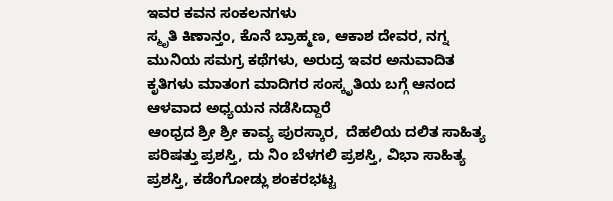ಇವರ ಕವನ ಸಂಕಲನಗಳು
ಸ್ಮೃತಿ ಕಿಣಾನ್ತಂ, ಕೊನೆ ಬ್ರಾಹ್ಮಣ, ಆಕಾಶ ದೇವರ, ನಗ್ನ ಮುನಿಯ ಸಮಗ್ರ ಕಥೆಗಳು, ಅರುದ್ರ ಇವರ ಅನುವಾದಿತ ಕೃತಿಗಳು ಮಾತಂಗ ಮಾದಿಗರ ಸಂಸ್ಕೃತಿಯ ಬಗ್ಗೆ ಆನಂದ ಆಳವಾದ ಅಧ್ಯಯನ ನಡೆಸಿದ್ದಾರೆ
ಆಂಧ್ರದ ಶ್ರೀ ಶ್ರೀ ಕಾವ್ಯ ಪುರಸ್ಕಾರ,  ದೆಹಲಿಯ ದಲಿತ ಸಾಹಿತ್ಯ ಪರಿಷತ್ತು ಪ್ರಶಸ್ತಿ, ದು ನಿಂ ಬೆಳಗಲಿ ಪ್ರಶಸ್ತಿ, ವಿಭಾ ಸಾಹಿತ್ಯ ಪ್ರಶಸ್ತಿ, ಕಡೆಂಗೋಡ್ಲು ಶಂಕರಭಟ್ಟ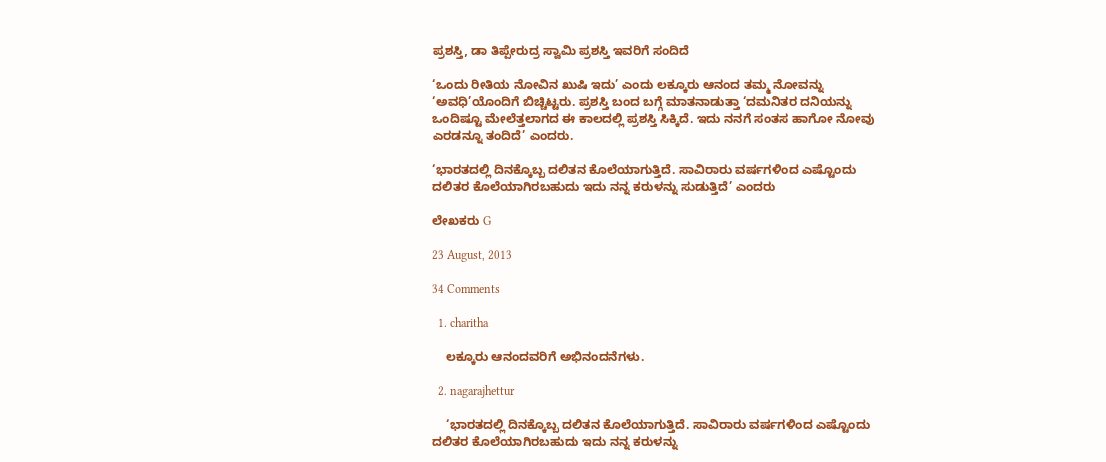ಪ್ರಶಸ್ತಿ, ಡಾ ತಿಪ್ಪೇರುದ್ರ ಸ್ವಾಮಿ ಪ್ರಶಸ್ತಿ ಇವರಿಗೆ ಸಂದಿದೆ

‘ಒಂದು ರೀತಿಯ ನೋವಿನ ಖುಷಿ ಇದು’ ಎಂದು ಲಕ್ಕೂರು ಆನಂದ ತಮ್ಮ ನೋವನ್ನು ‘ಅವಧಿ’ಯೊಂದಿಗೆ ಬಿಚ್ಚಿಟ್ಟರು. ಪ್ರಶಸ್ತಿ ಬಂದ ಬಗ್ಗೆ ಮಾತನಾಡುತ್ತಾ ‘ದಮನಿತರ ದನಿಯನ್ನು ಒಂದಿಷ್ಟೂ ಮೇಲೆತ್ತಲಾಗದ ಈ ಕಾಲದಲ್ಲಿ ಪ್ರಶಸ್ತಿ ಸಿಕ್ಕಿದೆ. ಇದು ನನಗೆ ಸಂತಸ ಹಾಗೋ ನೋವು ಎರಡನ್ನೂ ತಂದಿದೆ’ ಎಂದರು.

‘ಭಾರತದಲ್ಲಿ ದಿನಕ್ಕೊಬ್ಬ ದಲಿತನ ಕೊಲೆಯಾಗುತ್ತಿದೆ. ಸಾವಿರಾರು ವರ್ಷಗಳಿಂದ ಎಷ್ಟೊಂದು ದಲಿತರ ಕೊಲೆಯಾಗಿರಬಹುದು ಇದು ನನ್ನ ಕರುಳನ್ನು ಸುಡುತ್ತಿದೆ’ ಎಂದರು

ಲೇಖಕರು G

23 August, 2013

34 Comments

  1. charitha

    ಲಕ್ಕೂರು ಆನಂದವರಿಗೆ ಅಭಿನಂದನೆಗಳು.

  2. nagarajhettur

    ‘ಭಾರತದಲ್ಲಿ ದಿನಕ್ಕೊಬ್ಬ ದಲಿತನ ಕೊಲೆಯಾಗುತ್ತಿದೆ. ಸಾವಿರಾರು ವರ್ಷಗಳಿಂದ ಎಷ್ಟೊಂದು ದಲಿತರ ಕೊಲೆಯಾಗಿರಬಹುದು ಇದು ನನ್ನ ಕರುಳನ್ನು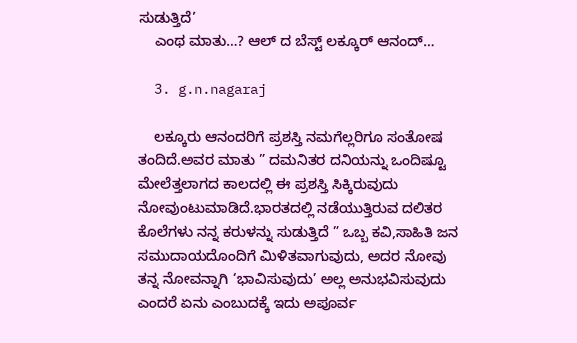ಸುಡುತ್ತಿದೆ’
    ಎಂಥ ಮಾತು…? ಆಲ್ ದ ಬೆಸ್ಟ್ ಲಕ್ಕೂರ್ ಆನಂದ್…

  3. g.n.nagaraj

    ಲಕ್ಕೂರು ಆನಂದರಿಗೆ ಪ್ರಶಸ್ತಿ ನಮಗೆಲ್ಲರಿಗೂ ಸಂತೋಷ ತಂದಿದೆ.ಅವರ ಮಾತು ” ದಮನಿತರ ದನಿಯನ್ನು ಒಂದಿಷ್ಟೂ ಮೇಲೆತ್ತಲಾಗದ ಕಾಲದಲ್ಲಿ ಈ ಪ್ರಶಸ್ತಿ ಸಿಕ್ಕಿರುವುದು ನೋವುಂಟುಮಾಡಿದೆ.ಭಾರತದಲ್ಲಿ ನಡೆಯುತ್ತಿರುವ ದಲಿತರ ಕೊಲೆಗಳು ನನ್ನ ಕರುಳನ್ನು ಸುಡುತ್ತಿದೆ ” ಒಬ್ಬ ಕವಿ,ಸಾಹಿತಿ ಜನ ಸಮುದಾಯದೊಂದಿಗೆ ಮಿಳಿತವಾಗುವುದು, ಅದರ ನೋವು ತನ್ನ ನೋವನ್ನಾಗಿ ‘ಭಾವಿಸುವುದು’ ಅಲ್ಲ ಅನುಭವಿಸುವುದು ಎಂದರೆ ಏನು ಎಂಬುದಕ್ಕೆ ಇದು ಅಪೂರ್ವ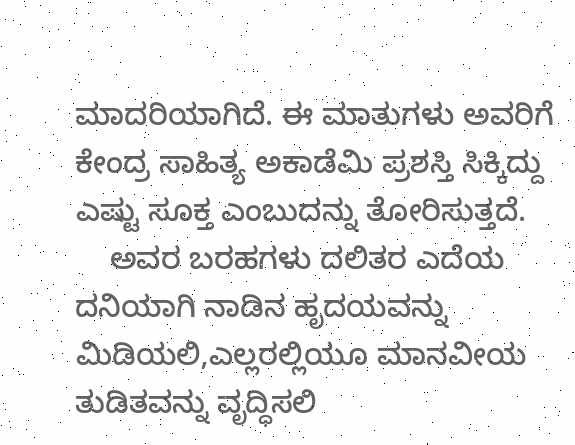ಮಾದರಿಯಾಗಿದೆ. ಈ ಮಾತುಗಳು ಅವರಿಗೆ ಕೇಂದ್ರ ಸಾಹಿತ್ಯ ಅಕಾಡೆಮಿ ಪ್ರಶಸ್ತಿ ಸಿಕ್ಕಿದ್ದು ಎಷ್ಟು ಸೂಕ್ತ ಎಂಬುದನ್ನು ತೋರಿಸುತ್ತದೆ.
    ಅವರ ಬರಹಗಳು ದಲಿತರ ಎದೆಯ ದನಿಯಾಗಿ ನಾಡಿನ ಹೃದಯವನ್ನು ಮಿಡಿಯಲಿ,ಎಲ್ಲರಲ್ಲಿಯೂ ಮಾನವೀಯ ತುಡಿತವನ್ನು ವೃದ್ಧಿಸಲಿ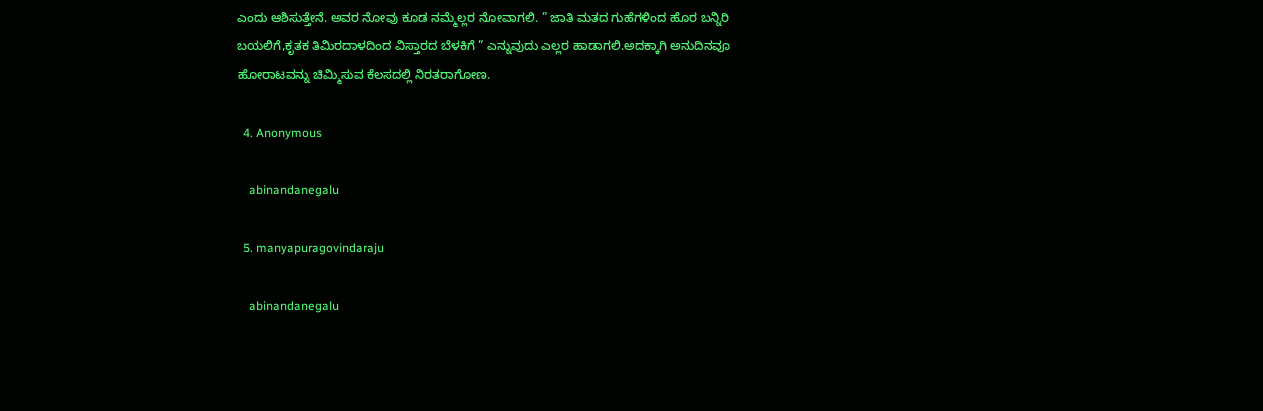ಎಂದು ಆಶಿಸುತ್ತೇನೆ. ಅವರ ನೋವು ಕೂಡ ನಮ್ಮೆಲ್ಲರ ನೋವಾಗಲಿ. ” ಜಾತಿ ಮತದ ಗುಹೆಗಳಿಂದ ಹೊರ ಬನ್ನಿರಿ ಬಯಲಿಗೆ,ಕೃತಕ ತಿಮಿರದಾಳದಿಂದ ವಿಸ್ತಾರದ ಬೆಳಕಿಗೆ ” ಎನ್ನುವುದು ಎಲ್ಲರ ಹಾಡಾಗಲಿ.ಅದಕ್ಕಾಗಿ ಅನುದಿನವೂ ಹೋರಾಟವನ್ನು ಚಿಮ್ಮಿಸುವ ಕೆಲಸದಲ್ಲಿ ನಿರತರಾಗೋಣ.

  4. Anonymous

    abinandanegalu

  5. manyapuragovindaraju

    abinandanegalu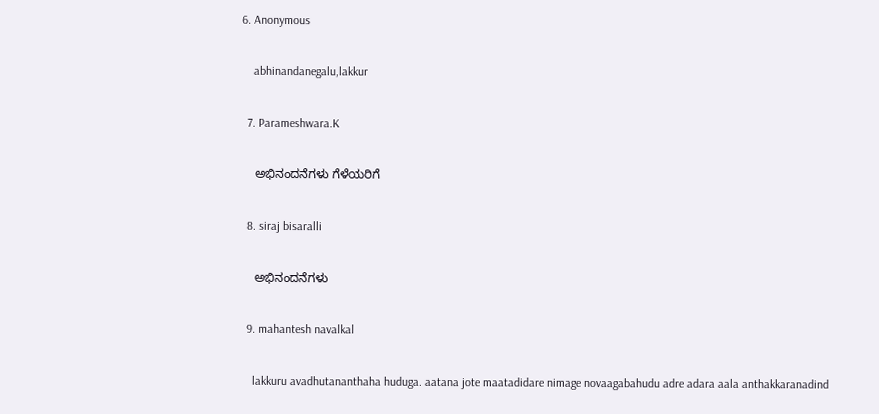6. Anonymous

    abhinandanegalu,lakkur

  7. Parameshwara.K

    ಅಭಿನಂದನೆಗಳು ಗೆಳೆಯರಿಗೆ

  8. siraj bisaralli

    ಅಭಿನಂದನೆಗಳು

  9. mahantesh navalkal

    lakkuru avadhutananthaha huduga. aatana jote maatadidare nimage novaagabahudu adre adara aala anthakkaranadind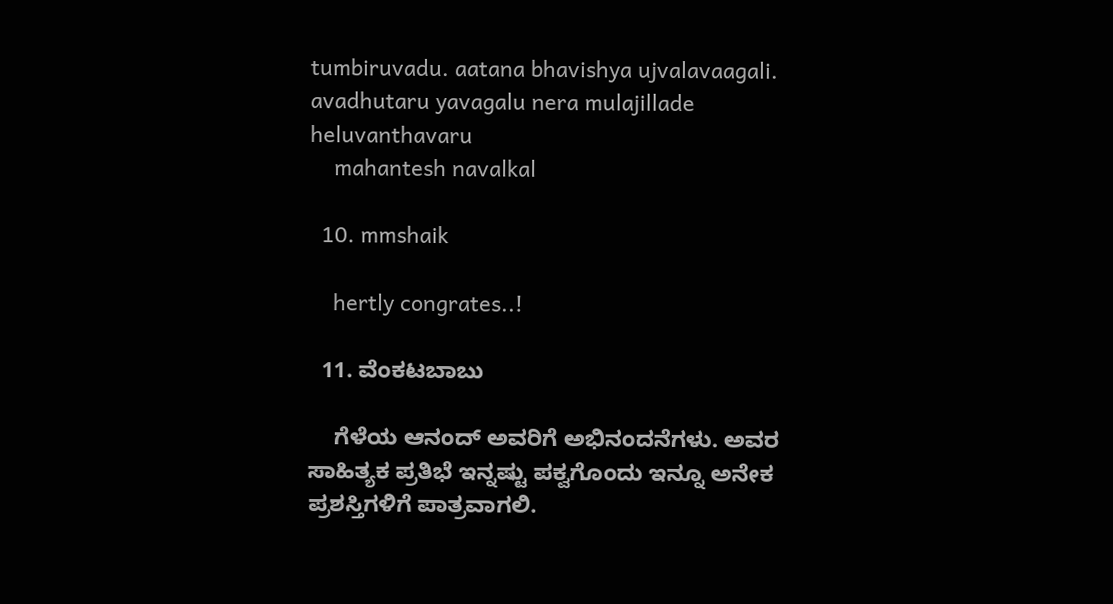tumbiruvadu. aatana bhavishya ujvalavaagali. avadhutaru yavagalu nera mulajillade heluvanthavaru
    mahantesh navalkal

  10. mmshaik

    hertly congrates..!

  11. ವೆಂಕಟಬಾಬು

    ಗೆಳೆಯ ಆನಂದ್ ಅವರಿಗೆ ಅಭಿನಂದನೆಗಳು. ಅವರ ಸಾಹಿತ್ಯಕ ಪ್ರತಿಭೆ ಇನ್ನಷ್ಟು ಪಕ್ವಗೊಂದು ಇನ್ನೂ ಅನೇಕ ಪ್ರಶಸ್ತಿಗಳಿಗೆ ಪಾತ್ರವಾಗಲಿ.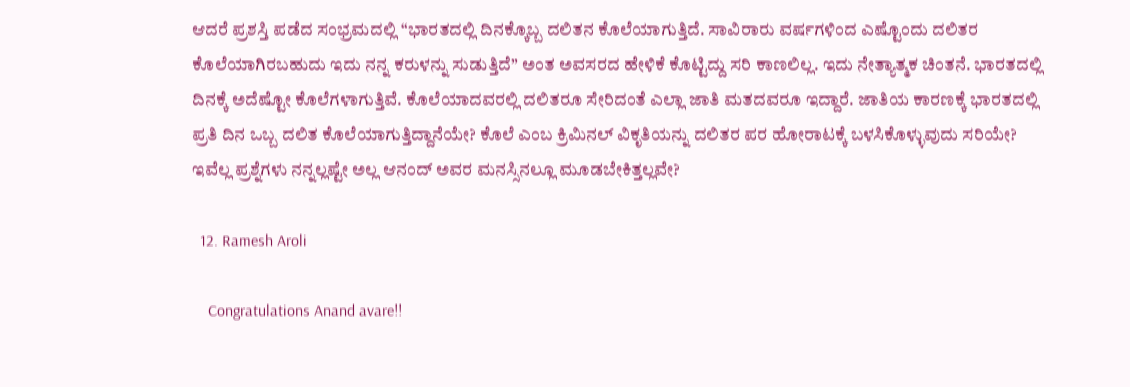ಆದರೆ ಪ್ರಶಸ್ತಿ ಪಡೆದ ಸಂಭ್ರಮದಲ್ಲಿ “ಭಾರತದಲ್ಲಿ ದಿನಕ್ಕೊಬ್ಬ ದಲಿತನ ಕೊಲೆಯಾಗುತ್ತಿದೆ. ಸಾವಿರಾರು ವರ್ಷಗಳಿಂದ ಎಷ್ಟೊಂದು ದಲಿತರ ಕೊಲೆಯಾಗಿರಬಹುದು ಇದು ನನ್ನ ಕರುಳನ್ನು ಸುಡುತ್ತಿದೆ” ಅಂತ ಅವಸರದ ಹೇಳಿಕೆ ಕೊಟ್ಟಿದ್ದು ಸರಿ ಕಾಣಲಿಲ್ಲ. ಇದು ನೇತ್ಯಾತ್ಮಕ ಚಿಂತನೆ. ಭಾರತದಲ್ಲಿ ದಿನಕ್ಕೆ ಅದೆಷ್ಟೋ ಕೊಲೆಗಳಾಗುತ್ತಿವೆ. ಕೊಲೆಯಾದವರಲ್ಲಿ ದಲಿತರೂ ಸೇರಿದಂತೆ ಎಲ್ಲಾ ಜಾತಿ ಮತದವರೂ ಇದ್ದಾರೆ. ಜಾತಿಯ ಕಾರಣಕ್ಕೆ ಭಾರತದಲ್ಲಿ ಪ್ರತಿ ದಿನ ಒಬ್ಬ ದಲಿತ ಕೊಲೆಯಾಗುತ್ತಿದ್ದಾನೆಯೇ? ಕೊಲೆ ಎಂಬ ಕ್ರಿಮಿನಲ್ ವಿಕೃತಿಯನ್ನು ದಲಿತರ ಪರ ಹೋರಾಟಕ್ಕೆ ಬಳಸಿಕೊಳ್ಳುವುದು ಸರಿಯೇ? ಇವೆಲ್ಲ ಪ್ರಶ್ನೆಗಳು ನನ್ನಲ್ಲಷ್ಟೇ ಅಲ್ಲ ಆನಂದ್ ಅವರ ಮನಸ್ಸಿನಲ್ಲೂ ಮೂಡಬೇಕಿತ್ತಲ್ಲವೇ?

  12. Ramesh Aroli

    Congratulations Anand avare!!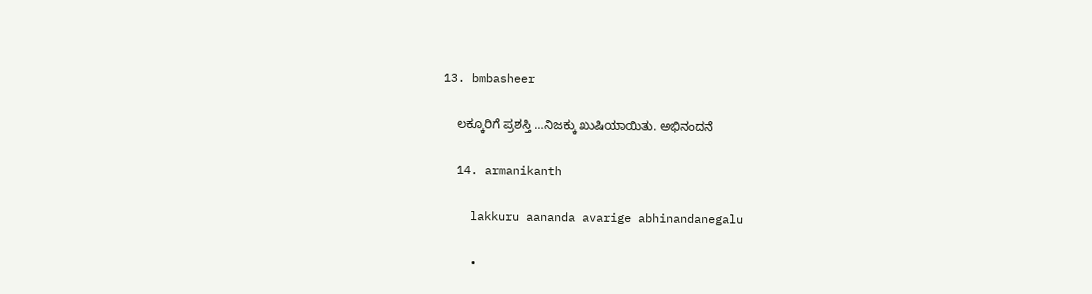13. bmbasheer

    ಲಕ್ಕೂರಿಗೆ ಪ್ರಶಸ್ತಿ …ನಿಜಕ್ಕು ಖುಷಿಯಾಯಿತು. ಅಭಿನಂದನೆ

  14. armanikanth

    lakkuru aananda avarige abhinandanegalu

    •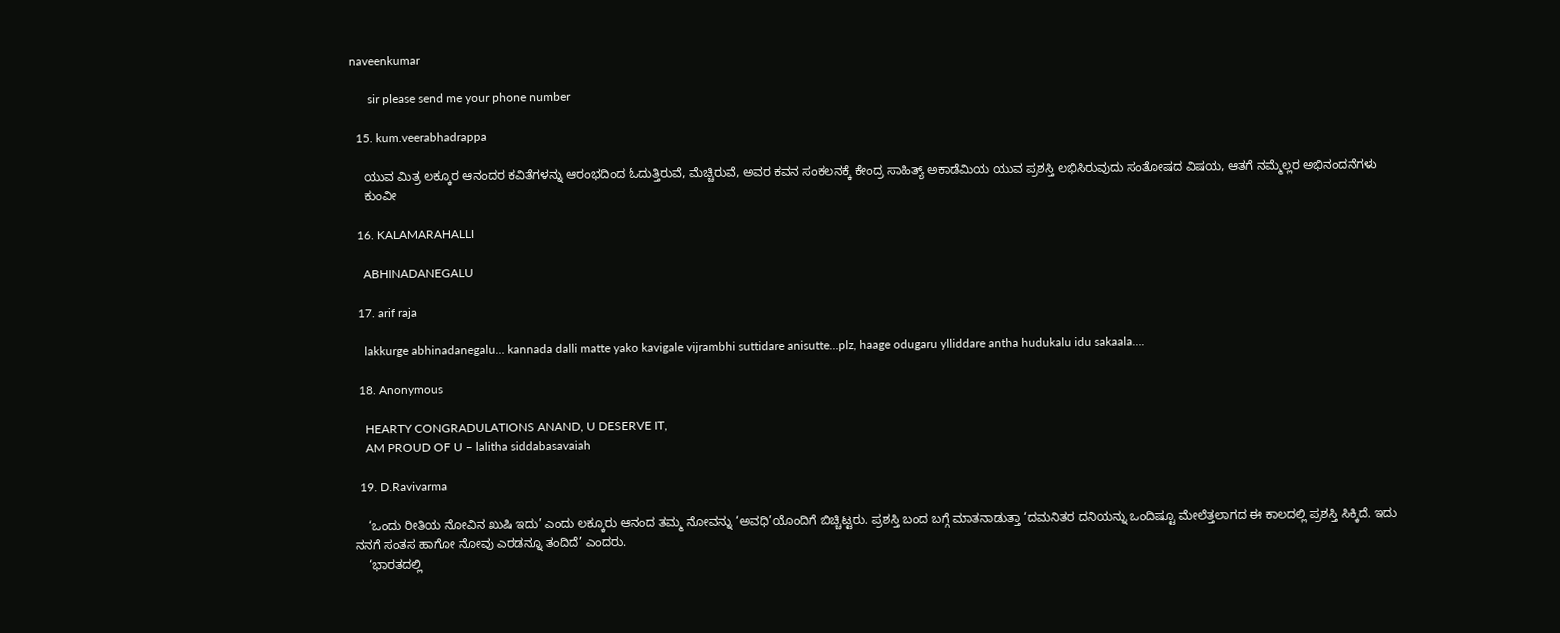naveenkumar

      sir please send me your phone number

  15. kum.veerabhadrappa

    ಯುವ ಮಿತ್ರ ಲಕ್ಕೂರ ಆನಂದರ ಕವಿತೆಗಳನ್ನು ಆರಂಭದಿಂದ ಓದುತ್ತಿರುವೆ, ಮೆಚ್ಚಿರುವೆ, ಅವರ ಕವನ ಸಂಕಲನಕ್ಕೆ ಕೇಂದ್ರ ಸಾಹಿತ್ಯ್ ಅಕಾಡೆಮಿಯ ಯುವ ಪ್ರಶಸ್ತಿ ಲಭಿಸಿರುವುದು ಸಂತೋಷದ ವಿಷಯ, ಆತಗೆ ನಮ್ಮೆಲ್ಲರ ಅಭಿನಂದನೆಗಳು
    ಕುಂವೀ

  16. KALAMARAHALLI

    ABHINADANEGALU

  17. arif raja

    lakkurge abhinadanegalu… kannada dalli matte yako kavigale vijrambhi suttidare anisutte…plz, haage odugaru ylliddare antha hudukalu idu sakaala….

  18. Anonymous

    HEARTY CONGRADULATIONS ANAND, U DESERVE IT,
    AM PROUD OF U – lalitha siddabasavaiah

  19. D.Ravivarma

    ‘ಒಂದು ರೀತಿಯ ನೋವಿನ ಖುಷಿ ಇದು’ ಎಂದು ಲಕ್ಕೂರು ಆನಂದ ತಮ್ಮ ನೋವನ್ನು ‘ಅವಧಿ’ಯೊಂದಿಗೆ ಬಿಚ್ಚಿಟ್ಟರು. ಪ್ರಶಸ್ತಿ ಬಂದ ಬಗ್ಗೆ ಮಾತನಾಡುತ್ತಾ ‘ದಮನಿತರ ದನಿಯನ್ನು ಒಂದಿಷ್ಟೂ ಮೇಲೆತ್ತಲಾಗದ ಈ ಕಾಲದಲ್ಲಿ ಪ್ರಶಸ್ತಿ ಸಿಕ್ಕಿದೆ. ಇದು ನನಗೆ ಸಂತಸ ಹಾಗೋ ನೋವು ಎರಡನ್ನೂ ತಂದಿದೆ’ ಎಂದರು.
    ‘ಭಾರತದಲ್ಲಿ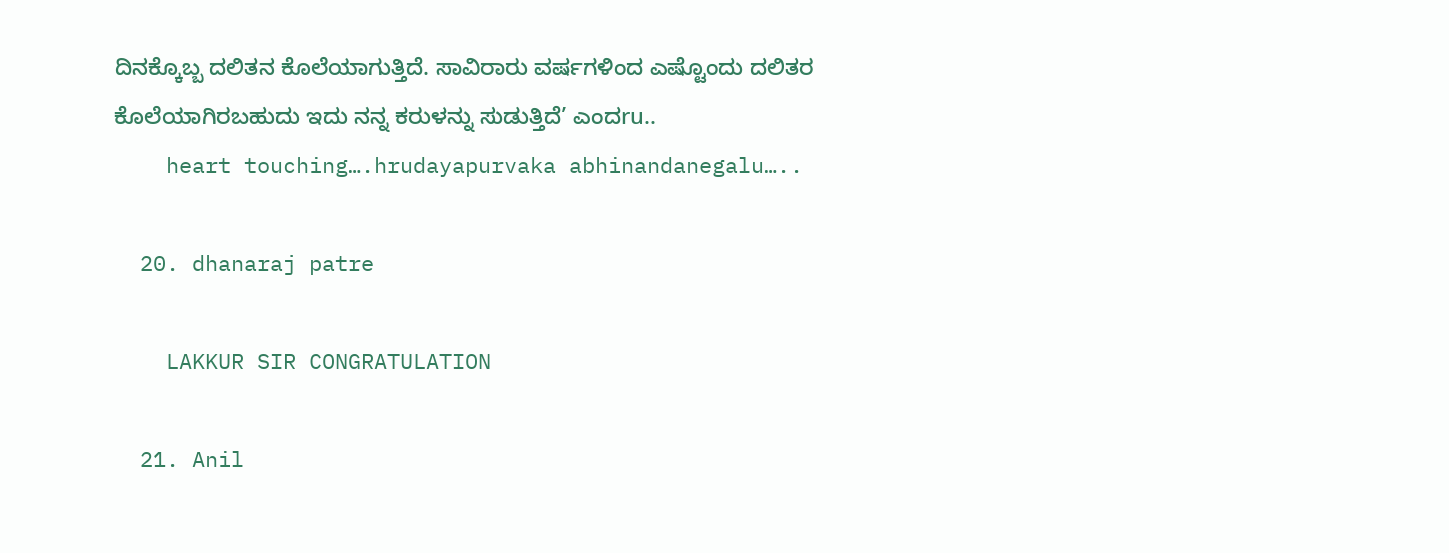ದಿನಕ್ಕೊಬ್ಬ ದಲಿತನ ಕೊಲೆಯಾಗುತ್ತಿದೆ. ಸಾವಿರಾರು ವರ್ಷಗಳಿಂದ ಎಷ್ಟೊಂದು ದಲಿತರ ಕೊಲೆಯಾಗಿರಬಹುದು ಇದು ನನ್ನ ಕರುಳನ್ನು ಸುಡುತ್ತಿದೆ’ ಎಂದru..
    heart touching….hrudayapurvaka abhinandanegalu…..

  20. dhanaraj patre

    LAKKUR SIR CONGRATULATION

  21. Anil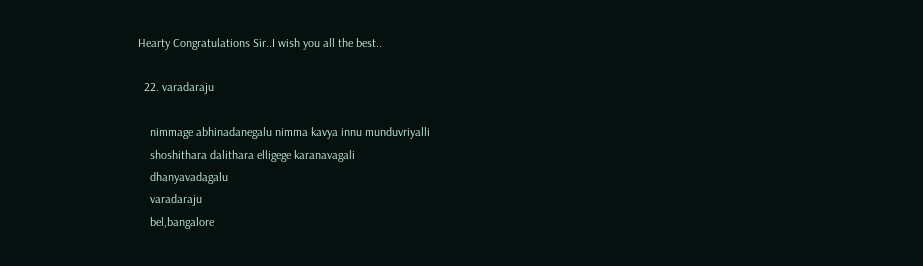Hearty Congratulations Sir..I wish you all the best..

  22. varadaraju

    nimmage abhinadanegalu nimma kavya innu munduvriyalli
    shoshithara dalithara elligege karanavagali
    dhanyavadagalu
    varadaraju
    bel,bangalore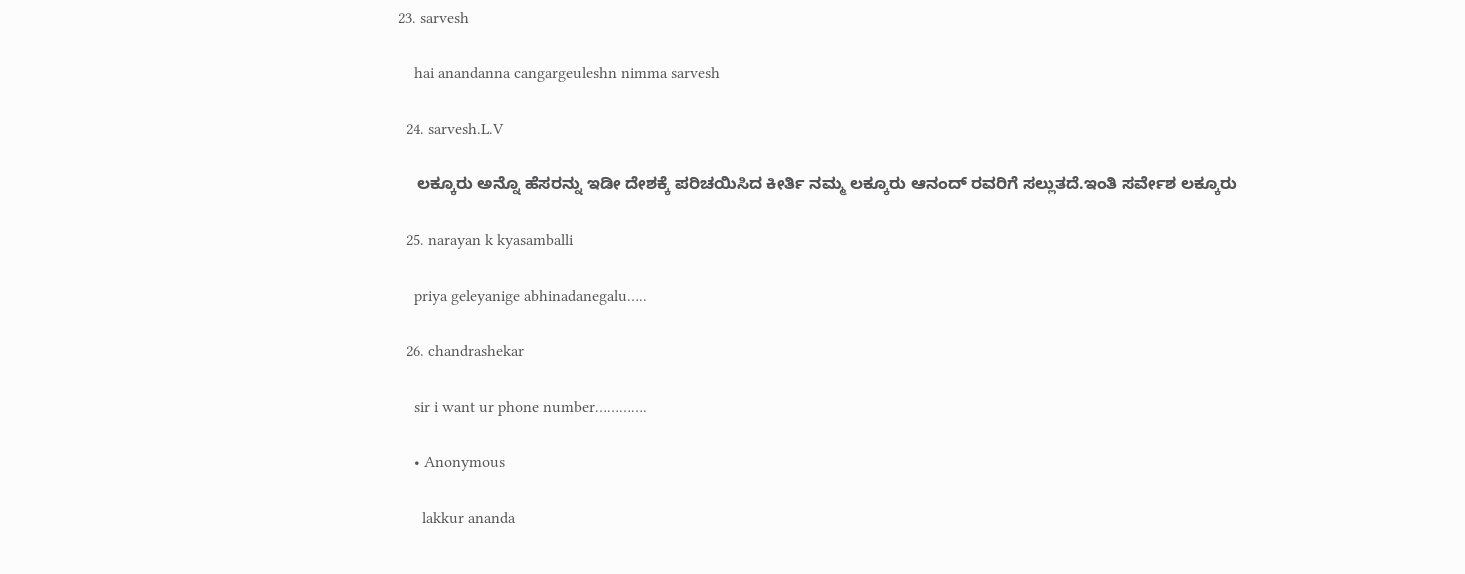23. sarvesh

    hai anandanna cangargeuleshn nimma sarvesh

  24. sarvesh.L.V

    ಲಕ್ಕೂರು ಅನ್ನೊ ಹೆಸರನ್ನು ಇಡೀ ದೇಶಕ್ಕೆ ಪರಿಚಯಿಸಿದ ಕೀರ್ತಿ ನಮ್ಮ ಲಕ್ಕೂರು ಆನಂದ್ ರವರಿಗೆ ಸಲ್ಲುತದೆ.ಇಂತಿ ಸರ್ವೇಶ ಲಕ್ಕೂರು

  25. narayan k kyasamballi

    priya geleyanige abhinadanegalu…..

  26. chandrashekar

    sir i want ur phone number………….

    • Anonymous

      lakkur ananda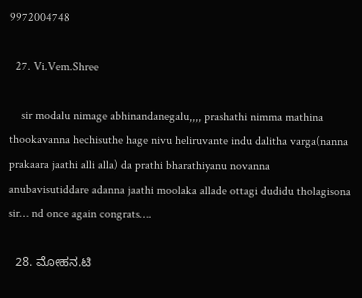9972004748

  27. Vi.Vem.Shree

    sir modalu nimage abhinandanegalu,,,, prashathi nimma mathina thookavanna hechisuthe hage nivu heliruvante indu dalitha varga(nanna prakaara jaathi alli alla) da prathi bharathiyanu novanna anubavisutiddare adanna jaathi moolaka allade ottagi dudidu tholagisona sir… nd once again congrats….

  28. ಮೋಹನ.ಟಿ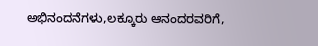ಅಭಿನಂದನೆಗಳು,ಲಕ್ಕೂರು ಆನಂದರವರಿಗೆ,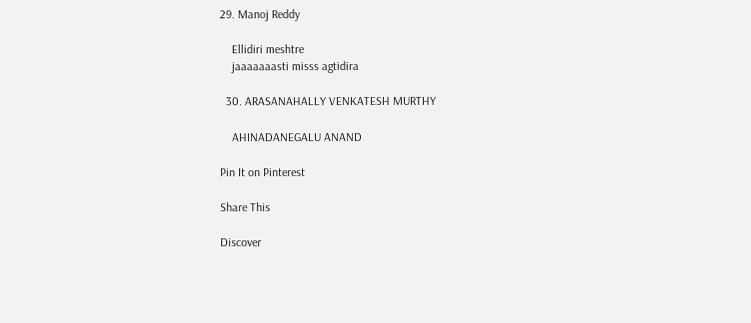29. Manoj Reddy

    Ellidiri meshtre
    jaaaaaaasti misss agtidira

  30. ARASANAHALLY VENKATESH MURTHY

    AHINADANEGALU ANAND

Pin It on Pinterest

Share This

Discover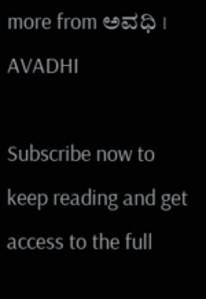more from ಅವಧಿ । AVADHI

Subscribe now to keep reading and get access to the full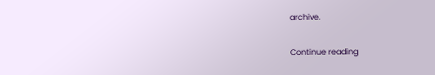archive.

Continue reading